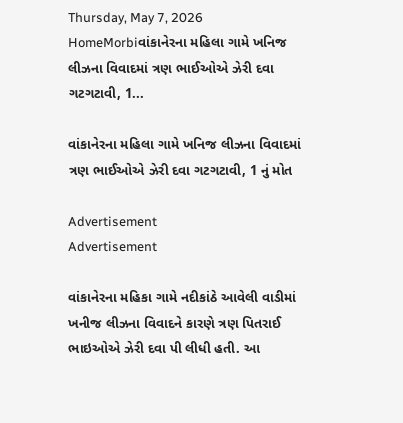Thursday, May 7, 2026
HomeMorbiવાંકાનેરના મહિલા ગામે ખનિજ લીઝના વિવાદમાં ત્રણ ભાઈઓએ ઝેરી દવા ગટગટાવી, 1...

વાંકાનેરના મહિલા ગામે ખનિજ લીઝના વિવાદમાં ત્રણ ભાઈઓએ ઝેરી દવા ગટગટાવી, 1 નું મોત

Advertisement
Advertisement

વાંકાનેરના મહિકા ગામે નદીકાંઠે આવેલી વાડીમાં ખનીજ લીઝના વિવાદને કારણે ત્રણ પિતરાઈ ભાઇઓએ ઝેરી દવા પી લીધી હતી. આ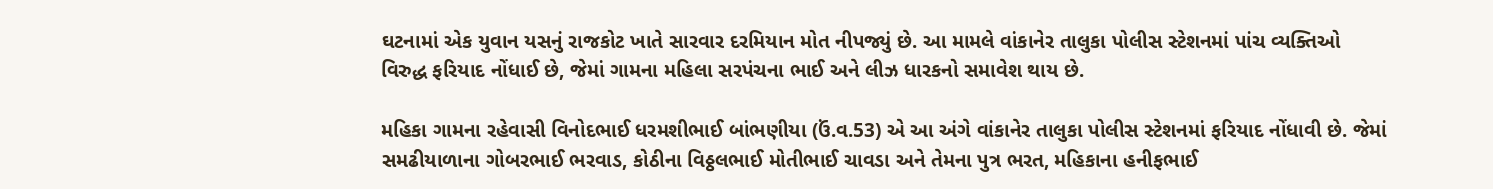ઘટનામાં એક યુવાન યસનું રાજકોટ ખાતે સારવાર દરમિયાન મોત નીપજ્યું છે. આ મામલે વાંકાનેર તાલુકા પોલીસ સ્ટેશનમાં પાંચ વ્યક્તિઓ વિરુદ્ધ ફરિયાદ નોંધાઈ છે, જેમાં ગામના મહિલા સરપંચના ભાઈ અને લીઝ ધારકનો સમાવેશ થાય છે.

મહિકા ગામના રહેવાસી વિનોદભાઈ ધરમશીભાઈ બાંભણીયા (ઉં.વ.53) એ આ અંગે વાંકાનેર તાલુકા પોલીસ સ્ટેશનમાં ફરિયાદ નોંધાવી છે. જેમાં સમઢીયાળાના ગોબરભાઈ ભરવાડ, કોઠીના વિઠ્ઠલભાઈ મોતીભાઈ ચાવડા અને તેમના પુત્ર ભરત, મહિકાના હનીફભાઈ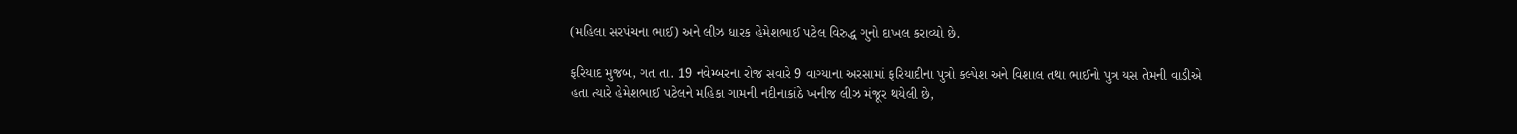(મહિલા સરપંચના ભાઈ) અને લીઝ ધારક હેમેશભાઈ પટેલ વિરુદ્ધ ગુનો દાખલ કરાવ્યો છે.

ફરિયાદ મુજબ, ગત તા. 19 નવેમ્બરના રોજ સવારે 9 વાગ્યાના અરસામાં ફરિયાદીના પુત્રો કલ્પેશ અને વિશાલ તથા ભાઈનો પુત્ર યસ તેમની વાડીએ હતા ત્યારે હેમેશભાઈ પટેલને મહિકા ગામની નદીનાકાંઠે ખનીજ લીઝ મંજૂર થયેલી છે,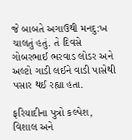જે બાબતે અગાઉથી મનદુ:ખ ચાલતું હતું. તે દિવસે ગોબરભાઈ ભરવાડ લોડર અને અલ્ટો ગાડી લઈને વાડી પાસેથી પસાર થઈ રહ્યા હતા.

ફરિયાદીના પુત્રો કલ્પેશ, વિશાલ અને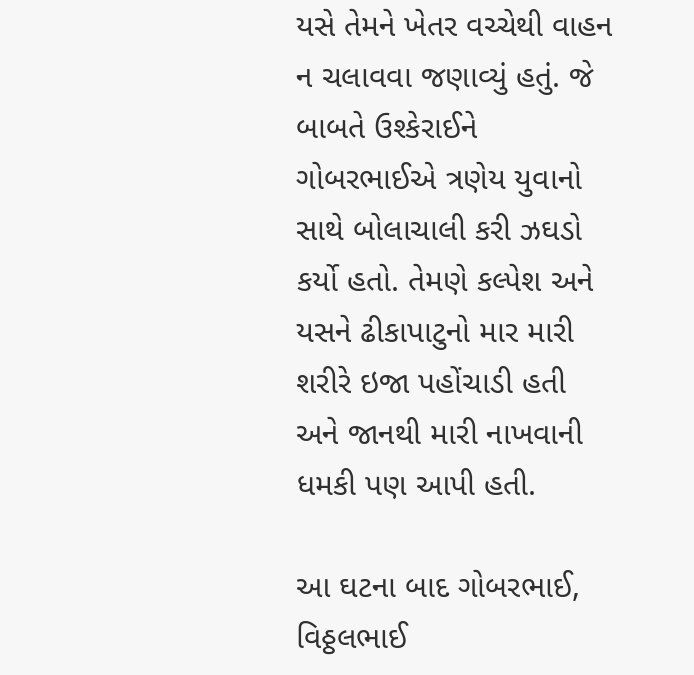યસે તેમને ખેતર વચ્ચેથી વાહન ન ચલાવવા જણાવ્યું હતું. જે બાબતે ઉશ્કેરાઈને ગોબરભાઈએ ત્રણેય યુવાનો સાથે બોલાચાલી કરી ઝઘડો કર્યો હતો. તેમણે કલ્પેશ અને યસને ઢીકાપાટુનો માર મારી શરીરે ઇજા પહોંચાડી હતી અને જાનથી મારી નાખવાની ધમકી પણ આપી હતી.

આ ઘટના બાદ ગોબરભાઈ, વિઠ્ઠલભાઈ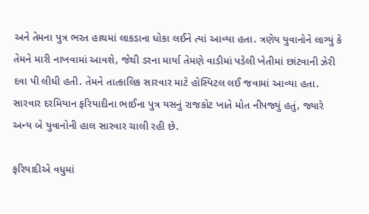અને તેમના પુત્ર ભરત હાથમાં લાકડાના ધોકા લઈને ત્યાં આવ્યા હતા. ત્રણેય યુવાનોને લાગ્યું કે તેમને મારી નાખવામાં આવશે, જેથી ડરના માર્યા તેમણે વાડીમાં પડેલી ખેતીમાં છાંટવાની ઝેરી દવા પી લીધી હતી. તેમને તાત્કાલિક સારવાર માટે હોસ્પિટલ લઈ જવામાં આવ્યા હતા. સારવાર દરમિયાન ફરિયાદીના ભાઈના પુત્ર યસનું રાજકોટ ખાતે મોત નીપજ્યું હતું, જ્યારે અન્ય બે યુવાનોની હાલ સારવાર ચાલી રહી છે.

ફરિયાદીએ વધુમાં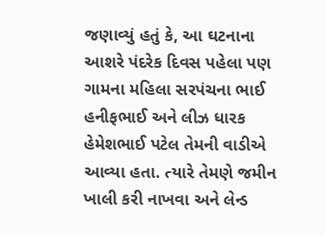જણાવ્યું હતું કે, આ ઘટનાના આશરે પંદરેક દિવસ પહેલા પણ ગામના મહિલા સરપંચના ભાઈ હનીફભાઈ અને લીઝ ધારક હેમેશભાઈ પટેલ તેમની વાડીએ આવ્યા હતા. ત્યારે તેમણે જમીન ખાલી કરી નાખવા અને લેન્ડ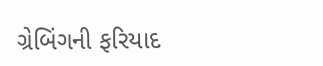ગ્રેબિંગની ફરિયાદ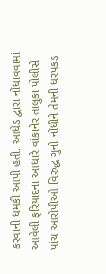કરવાની ધમકી આપી હતી. આધેડ દ્વારા નોંધાવવામાં આવેલી ફરિયાદના આધારે વાંકાનેર તાલુકા પોલીસે પાંચ આરોપીઓ વિરુદ્ધ ગુનો નોંધીને તેમની ધરપકડ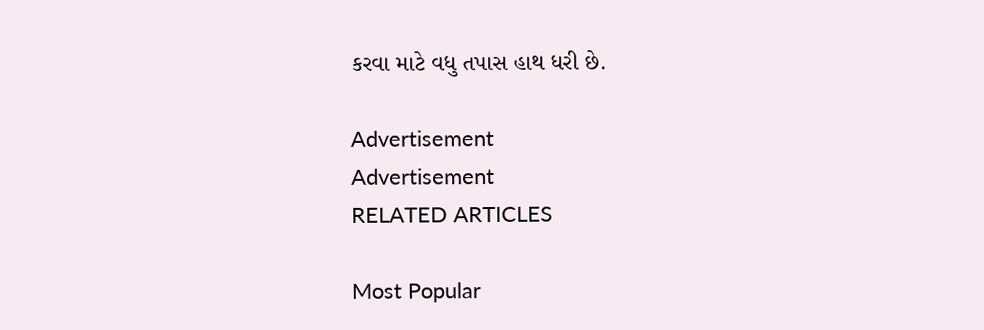કરવા માટે વધુ તપાસ હાથ ધરી છે.

Advertisement
Advertisement
RELATED ARTICLES

Most Popular